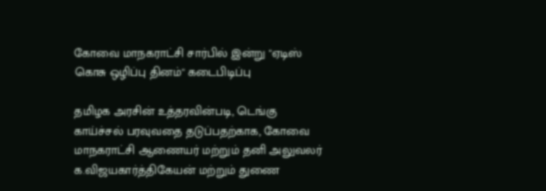கோவை மாநகராட்சி சார்பில் இன்று "ஏடிஸ் கொசு ஒழிப்பு தினம்" கடைபிடிப்பு

தமிழக அரசின் உத்தரவின்படி, டெங்கு காய்ச்சல் பரவுவதை தடுப்பதற்காக, கோவை மாநகராட்சி ஆணையர் மற்றும் தனி அலுவலர் க.விஜயகார்த்திகேயன் மற்றும் துணை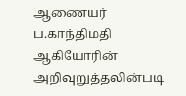ஆணையர் ப.காந்திமதி ஆகியோரின் அறிவுறுத்தலின்படி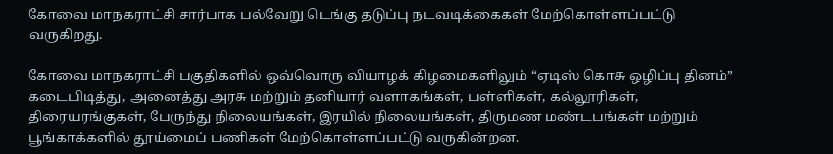கோவை மாநகராட்சி சார்பாக பல்வேறு டெங்கு தடுப்பு நடவடிக்கைகள் மேற்கொள்ளப்பட்டு வருகிறது.

கோவை மாநகராட்சி பகுதிகளில் ஒவ்வொரு வியாழக் கிழமைகளிலும் “ஏடிஸ் கொசு ஒழிப்பு தினம்” கடைபிடித்து, அனைத்து அரசு மற்றும் தனியார் வளாகங்கள், பள்ளிகள், கல்லூரிகள், திரையரங்குகள், பேருந்து நிலையங்கள், இரயில் நிலையங்கள், திருமண மண்டபங்கள் மற்றும் பூங்காக்களில் தூய்மைப் பணிகள் மேற்கொள்ளப்பட்டு வருகின்றன.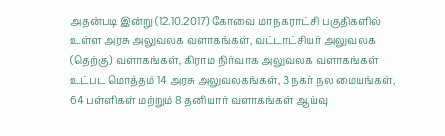அதன்படி இன்று (12.10.2017) கோவை மாநகராட்சி பகுதிகளில் உள்ள அரசு அலுவலக வளாகங்கள், வட்டாட்சியர் அலுவலக (தெற்கு) வளாகங்கள், கிராம நிர்வாக அலுவலக வளாகங்கள் உட்பட மொத்தம் 14 அரசு அலுவலகங்கள், 3 நகர் நல மையங்கள், 64 பள்ளிகள் மற்றும் 8 தனியார் வளாகங்கள் ஆய்வு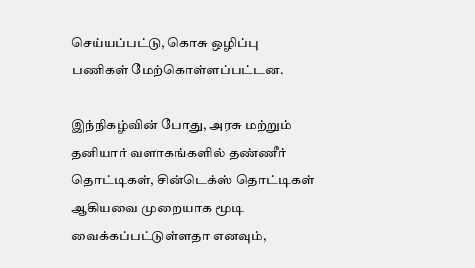செய்யப்பட்டு, கொசு ஒழிப்பு பணிகள் மேற்கொள்ளப்பட்டன.

இந்நிகழ்வின் போது, அரசு மற்றும் தனியார் வளாகங்களில் தண்ணீர் தொட்டிகள், சின்டெக்ஸ் தொட்டிகள் ஆகியவை முறையாக மூடி வைக்கப்பட்டுள்ளதா எனவும்,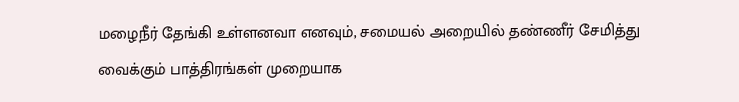மழைநீர் தேங்கி உள்ளனவா எனவும், சமையல் அறையில் தண்ணீர் சேமித்து வைக்கும் பாத்திரங்கள் முறையாக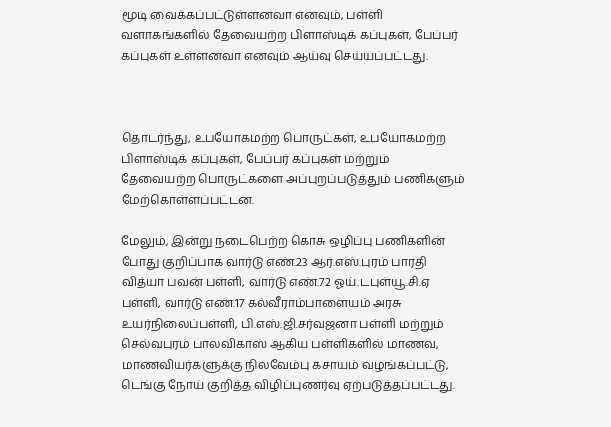மூடி வைக்கப்பட்டுள்ளனவா எனவும், பள்ளி வளாகங்களில் தேவையற்ற பிளாஸ்டிக் கப்புகள், பேப்பர் கப்புகள் உள்ளனவா எனவும் ஆய்வு செய்யப்பட்டது.



தொடர்ந்து, உபயோகமற்ற பொருட்கள், உபயோகமற்ற பிளாஸ்டிக் கப்புகள், பேப்பர் கப்புகள் மற்றும் தேவையற்ற பொருட்களை அப்புறப்படுத்தும் பணிகளும் மேற்கொள்ளப்பட்டன.

மேலும், இன்று நடைபெற்ற கொசு ஒழிப்பு பணிகளின் போது குறிப்பாக வார்டு எண்.23 ஆர்.எஸ்.புரம் பாரதி வித்யா பவன் பள்ளி, வார்டு எண்.72 ஓய்.டபுள்யூ.சி.ஏ பள்ளி, வார்டு எண்.17 கல்வீராம்பாளையம் அரசு உயர்நிலைப்பள்ளி, பி.எஸ்.ஜி.சர்வஜனா பள்ளி மற்றும் செல்வபுரம் பாலவிகாஸ் ஆகிய பள்ளிகளில் மாணவ, மாணவியர்களுக்கு நிலவேம்பு கசாயம் வழங்கப்பட்டு, டெங்கு நோய் குறித்த விழிப்புணர்வு ஏற்படுத்தப்பட்டது.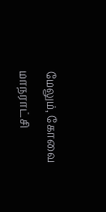மேலும், கோவை மாநராட்சி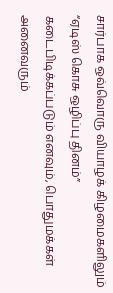சார்பாக ஒவ்வொரு வியாழக் கிழமைகளிலும் “ஏடிஸ் கொசு ஒழிப்பு தினம்” கடைபிடிக்கப்படும் எனவும், பொதுமக்கள் அனைவரும்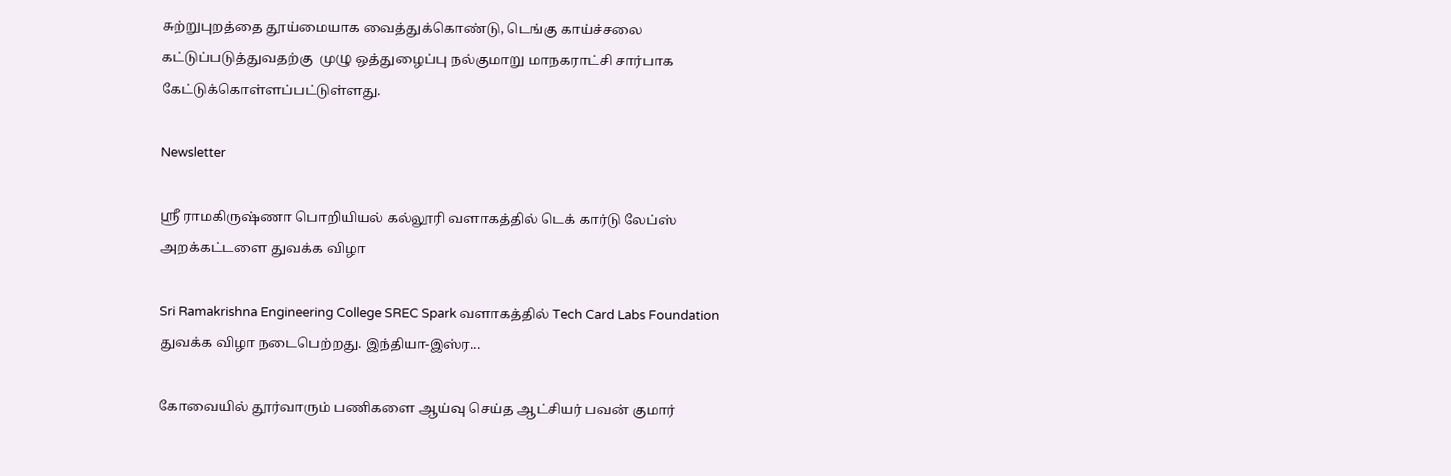சுற்றுபுறத்தை தூய்மையாக வைத்துக்கொண்டு, டெங்கு காய்ச்சலை கட்டுப்படுத்துவதற்கு  முழு ஒத்துழைப்பு நல்குமாறு மாநகராட்சி சார்பாக கேட்டுக்கொள்ளப்பட்டுள்ளது.

Newsletter

ஸ்ரீ ராமகிருஷ்ணா பொறியியல் கல்லூரி வளாகத்தில் டெக் கார்டு லேப்ஸ் அறக்கட்டளை துவக்க விழா

Sri Ramakrishna Engineering College SREC Spark வளாகத்தில் Tech Card Labs Foundation துவக்க விழா நடைபெற்றது. இந்தியா-இஸ்ர...

கோவையில் தூர்வாரும் பணிகளை ஆய்வு செய்த ஆட்சியர் பவன் குமார்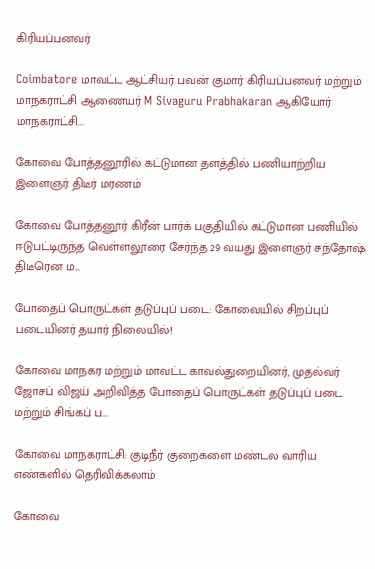கிரியப்பனவர்

Coimbatore மாவட்ட ஆட்சியர் பவன் குமார் கிரியப்பனவர் மற்றும் மாநகராட்சி ஆணையர் M Sivaguru Prabhakaran ஆகியோர் மாநகராட்சி...

கோவை போத்தனூரில் கட்டுமான தளத்தில் பணியாற்றிய இளைஞர் திடீர் மரணம்

கோவை போத்தனூர் கிரீன் பார்க் பகுதியில் கட்டுமான பணியில் ஈடுபட்டிருந்த வெள்ளலூரை சேர்ந்த 29 வயது இளைஞர் சந்தோஷ் திடீரென ம...

போதைப் பொருட்கள் தடுப்புப் படை: கோவையில் சிறப்புப் படையினர் தயார் நிலையில்!

கோவை மாநகர மற்றும் மாவட்ட காவல்துறையினர், முதல்வர் ஜோசப் விஜய் அறிவித்த போதைப் பொருட்கள் தடுப்புப் படை மற்றும் சிங்கப் ப...

கோவை மாநகராட்சி: குடிநீர் குறைகளை மண்டல வாரிய எண்களில் தெரிவிக்கலாம்

கோவை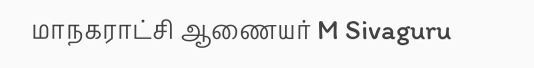மாநகராட்சி ஆணையர் M Sivaguru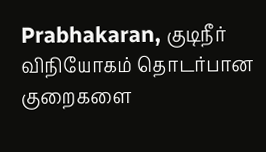Prabhakaran, குடிநீர் விநியோகம் தொடர்பான குறைகளை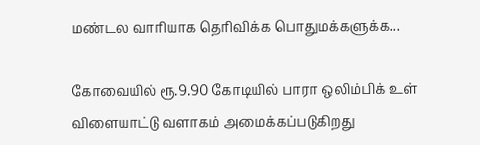மண்டல வாரியாக தெரிவிக்க பொதுமக்களுக்க...

கோவையில் ரூ.9.90 கோடியில் பாரா ஒலிம்பிக் உள் விளையாட்டு வளாகம் அமைக்கப்படுகிறது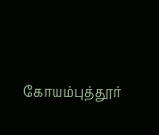கோயம்புத்தூர்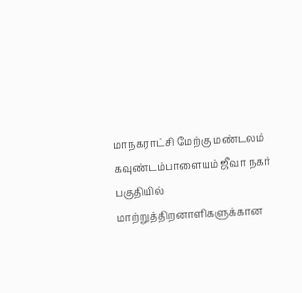மாநகராட்சி மேற்கு மண்டலம் கவுண்டம்பாளையம் ஜீவா நகர் பகுதியில் மாற்றுத்திறனாளிகளுக்கான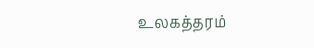உலகத்தரம்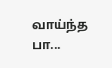வாய்ந்த பா...